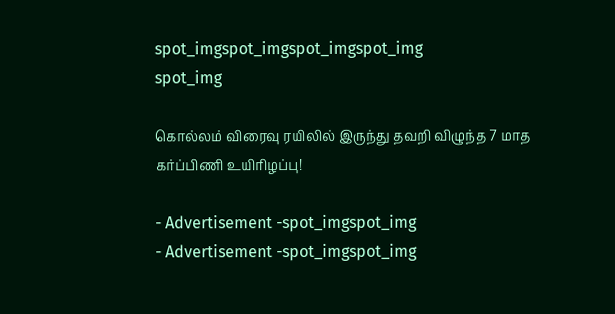spot_imgspot_imgspot_imgspot_img
spot_img

கொல்லம் விரைவு ரயிலில் இருந்து தவறி விழுந்த 7 மாத கர்ப்பிணி உயிரிழப்பு!

- Advertisement -spot_imgspot_img
- Advertisement -spot_imgspot_img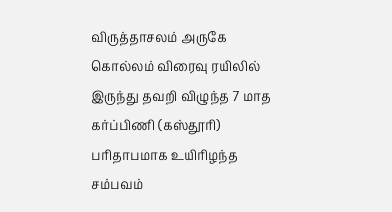விருத்தாசலம் அருகே கொல்லம் விரைவு ரயிலில் இருந்து தவறி விழுந்த 7 மாத கர்ப்பிணி (கஸ்தூரி) பரிதாபமாக உயிரிழந்த சம்பவம்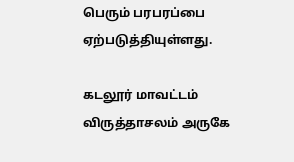பெரும் பரபரப்பை ஏற்படுத்தியுள்ளது.

கடலூர் மாவட்டம் விருத்தாசலம் அருகே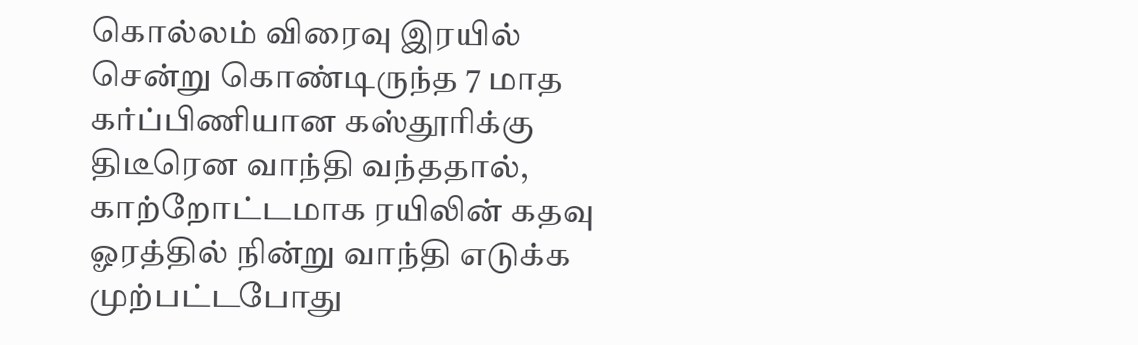கொல்லம் விரைவு இரயில் சென்று கொண்டிருந்த 7 மாத கர்ப்பிணியான கஸ்தூரிக்கு திடீரென வாந்தி வந்ததால், காற்றோட்டமாக ரயிலின் கதவு ஓரத்தில் நின்று வாந்தி எடுக்க முற்பட்டபோது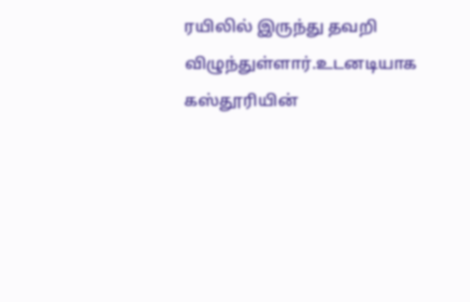ரயிலில் இருந்து தவறி விழுந்துள்ளார்.உடனடியாக கஸ்தூரியின்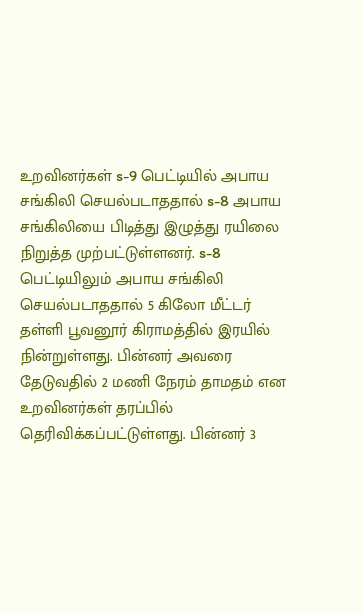உறவினர்கள் s-9 பெட்டியில் அபாய சங்கிலி செயல்படாததால் s-8 அபாய சங்கிலியை பிடித்து இழுத்து ரயிலை நிறுத்த முற்பட்டுள்ளனர். s-8 பெட்டியிலும் அபாய சங்கிலி செயல்படாததால் 5 கிலோ மீட்டர் தள்ளி பூவனூர் கிராமத்தில் இரயில் நின்றுள்ளது. பின்னர் அவரை தேடுவதில் 2 மணி நேரம் தாமதம் என உறவினர்கள் தரப்பில் தெரிவிக்கப்பட்டுள்ளது. பின்னர் 3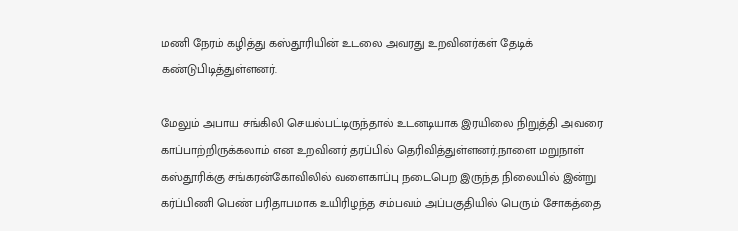மணி நேரம் கழித்து கஸ்தூரியின் உடலை அவரது உறவினர்கள் தேடிக் கண்டுபிடித்துள்ளனர்.

மேலும் அபாய சங்கிலி செயல்பட்டிருந்தால் உடனடியாக இரயிலை நிறுத்தி அவரை காப்பாற்றிருக்கலாம் என உறவினர் தரப்பில் தெரிவித்துள்ளனர்.நாளை மறுநாள் கஸ்தூரிக்கு சங்கரன்கோவிலில் வளைகாப்பு நடைபெற இருந்த நிலையில் இன்று கர்ப்பிணி பெண் பரிதாபமாக உயிரிழந்த சம்பவம் அப்பகுதியில் பெரும் சோகத்தை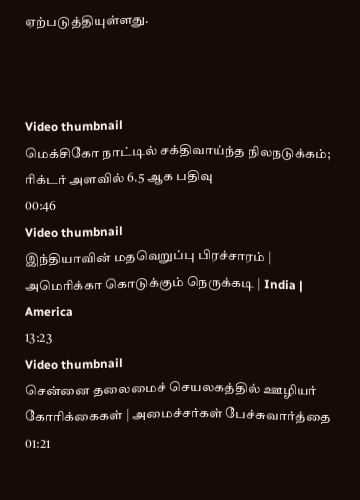ஏற்படுத்தியுள்ளது.



Video thumbnail
மெக்சிகோ நாட்டில் சக்திவாய்ந்த நிலநடுக்கம்; ரிக்டர் அளவில் 6.5 ஆக பதிவு
00:46
Video thumbnail
இந்தியாவின் மதவெறுப்பு பிரச்சாரம் | அமெரிக்கா கொடுக்கும் நெருக்கடி | India | America
13:23
Video thumbnail
சென்னை தலைமைச் செயலகத்தில் ஊழியர் கோரிக்கைகள் | அமைச்சர்கள் பேச்சுவார்த்தை
01:21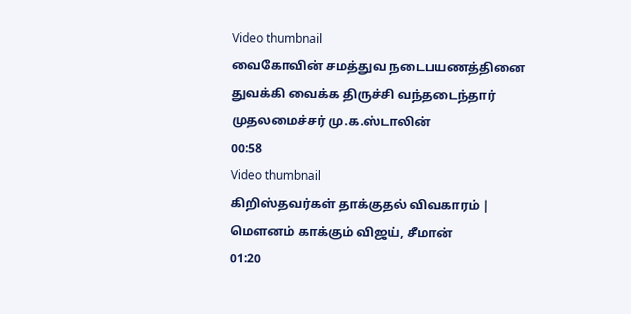Video thumbnail
வைகோவின் சமத்துவ நடைபயணத்தினை துவக்கி வைக்க திருச்சி வந்தடைந்தார் முதலமைச்சர் மு.க.ஸ்டாலின்
00:58
Video thumbnail
கிறிஸ்தவர்கள் தாக்குதல் விவகாரம் | மௌனம் காக்கும் விஜய், சீமான்
01:20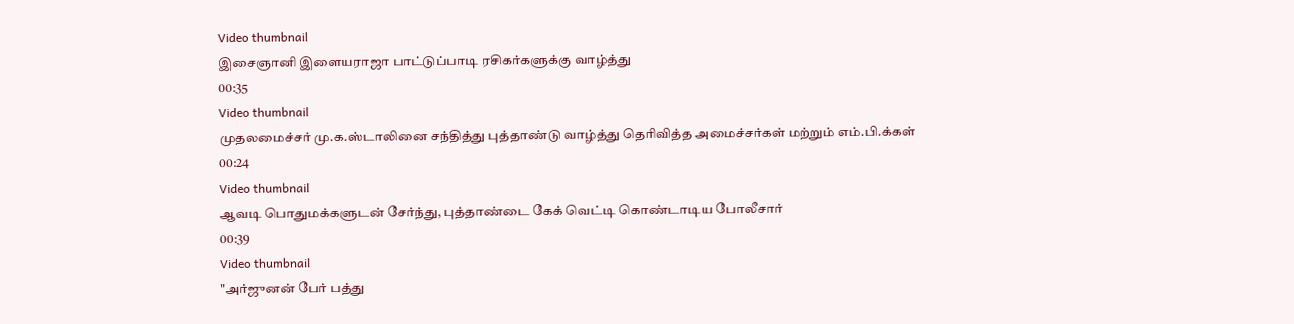Video thumbnail
இசைஞானி இளையராஜா பாட்டுப்பாடி ரசிகர்களுக்கு வாழ்த்து
00:35
Video thumbnail
முதலமைச்சர் மு.க.ஸ்டாலினை சந்தித்து புத்தாண்டு வாழ்த்து தெரிவித்த அமைச்சர்கள் மற்றும் எம்.பி.க்கள்
00:24
Video thumbnail
ஆவடி பொதுமக்களுடன் சேர்ந்து, புத்தாண்டை கேக் வெட்டி கொண்டாடிய போலீசார்
00:39
Video thumbnail
"அர்ஜுனன் பேர் பத்து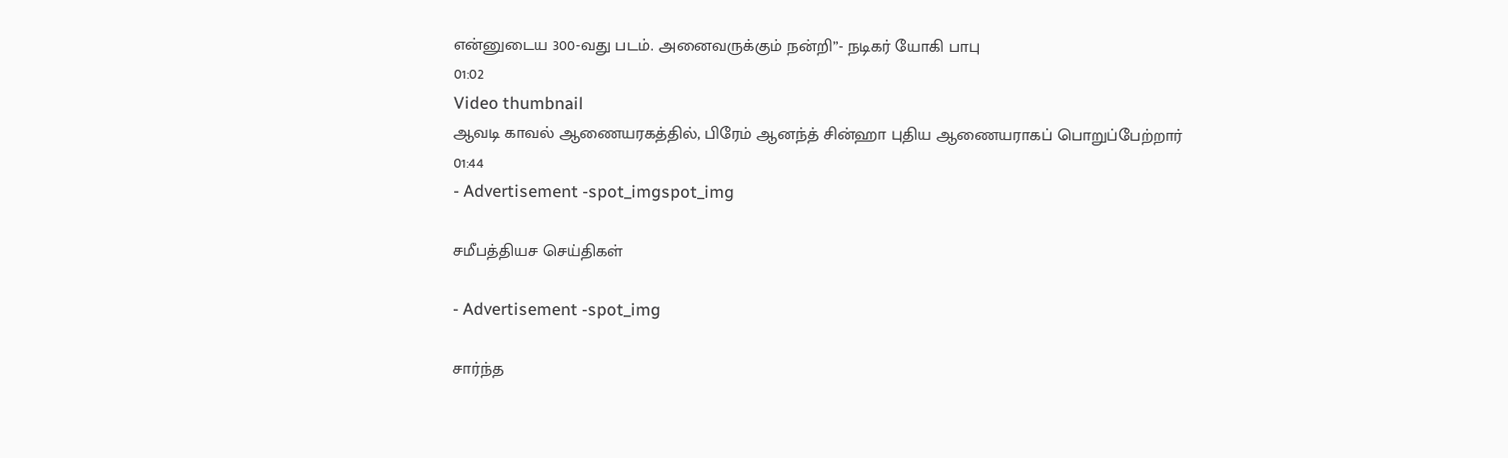என்னுடைய 300-வது படம். அனைவருக்கும் நன்றி”- நடிகர் யோகி பாபு
01:02
Video thumbnail
ஆவடி காவல் ஆணையரகத்தில், பிரேம் ஆனந்த் சின்ஹா புதிய ஆணையராகப் பொறுப்பேற்றார்
01:44
- Advertisement -spot_imgspot_img

சமீபத்தியச செய்திகள்

- Advertisement -spot_img

சார்ந்த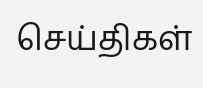செய்திகள்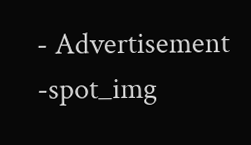- Advertisement -spot_img